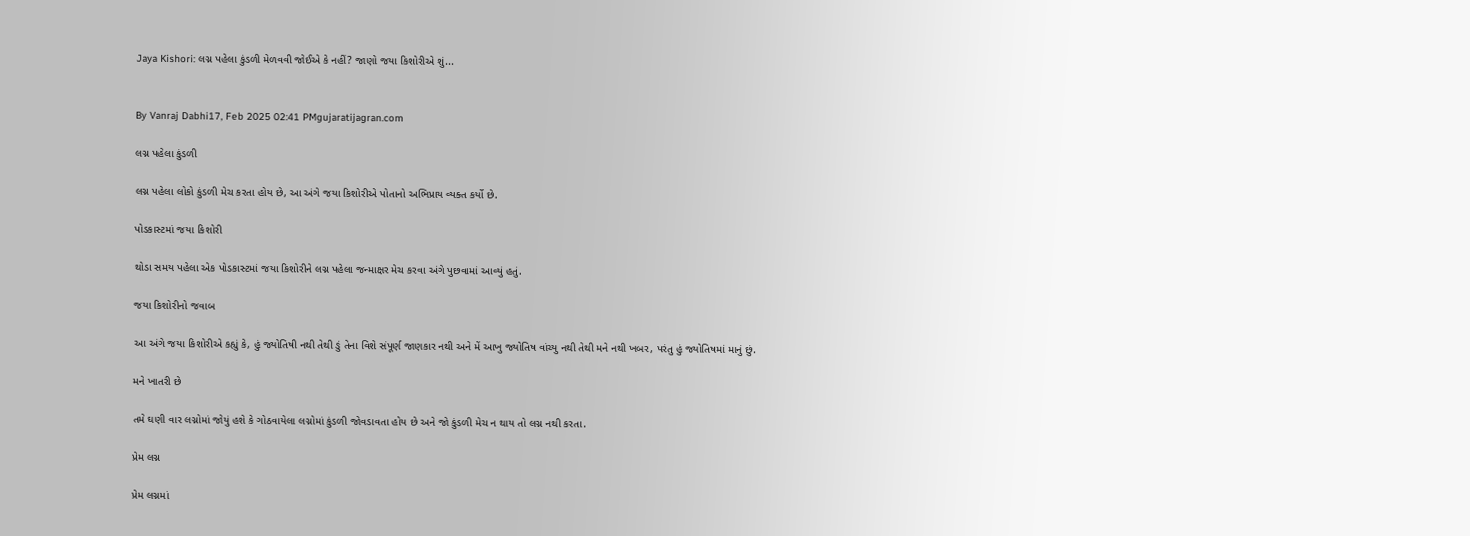Jaya Kishori: લગ્ન પહેલા કુંડળી મેળવવી જોઈએ કે નહીં? જાણો જયા કિશોરીએ શું...


By Vanraj Dabhi17, Feb 2025 02:41 PMgujaratijagran.com

લગ્ન પહેલા કુંડળી

લગ્ન પહેલા લોકો કુંડળી મેચ કરતા હોય છે, આ અંગે જયા કિશોરીએ પોતાનો અભિપ્રાય વ્યક્ત કર્યો છે.

પોડકાસ્ટમાં જયા કિશોરી

થોડા સમય પહેલા એક પોડકાસ્ટમાં જયા કિશોરીને લગ્ન પહેલા જન્માક્ષર મેચ કરવા અંગે પુછવામાં આવ્યું હતું.

જયા કિશોરીનો જવાબ

આ અંગે જયા કિશોરીએ કહ્યું કે, હું જ્યોતિષી નથી તેથી ઙું તેના વિશે સંપૂર્ણ જાણકાર નથી અને મેં આખુ જ્યોતિષ વાંચ્યુ નથી તેથી મને નથી ખબર, પરંતુ હું જ્યોતિષમાં માનું છું.

મને ખાતરી છે

તમે ઘણી વાર લગ્નોમાં જોયું હશે કે ગોઠવાયેલા લગ્નોમાં કુંડળી જોવડાવતા હોય છે અને જો કુંડળી મેચ ન થાય તો લગ્ન નથી કરતા.

પ્રેમ લગ્ન

પ્રેમ લગ્નમાં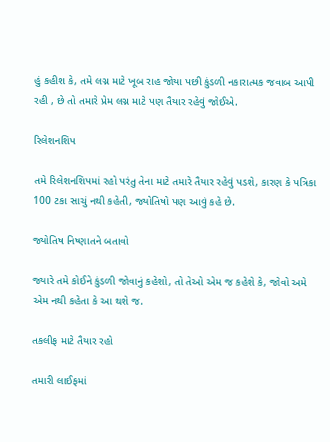હું કહીશ કે, તમે લગ્ન માટે ખૂબ રાહ જોયા પછી કુંડળી નકારાત્મક જવાબ આપી રહી , છે તો તમારે પ્રેમ લગ્ન માટે પણ તૈયાર રહેવું જોઈએ.

રિલેશનશિપ

તમે રિલેશનશિપમાં રહો પરંતુ તેના માટે તમારે તૈયાર રહેવું પડશે, કારણ કે પત્રિકા 100 ટકા સાચું નથી કહેતી, જ્યોતિષો પણ આવું કહે છે.

જ્યોતિષ નિષ્ણાતને બતાવો

જ્યારે તમે કોઈને કુંડળી જોવાનું કહેશો, તો તેઓ એમ જ કહેશે કે, જોવો અમે એમ નથી કહેતા કે આ થશે જ.

તકલીફ માટે તૈયાર રહો

તમારી લાઈફમાં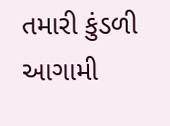તમારી કુંડળી આગામી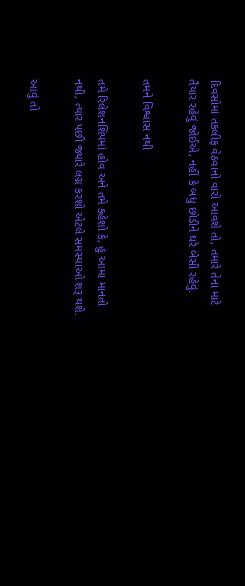દિવસોમાં તકલીફ વેઠવાનો વારો આવશે તો, તમારે તેના માટે તૈયાર રહેવું જોઈએ, નહીં કે બધુ છોડીને ઘરે બેસી રહેવું.

તમને વિશ્વાસ નથી

તમે રિલેશનશિપમાં હોવ અને તમે કહેશો કે, હું આમા માનતો નથી, ત્યાર પછી જ્યારે લગ્ન કરશો એટલે સમસ્યાઓ શરૂ થશે.

આવું તો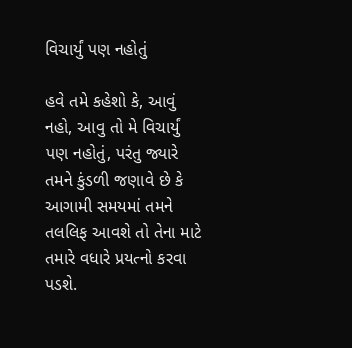વિચાર્યું પણ નહોતું

હવે તમે કહેશો કે, આવું નહો, આવુ તો મે વિચાર્યું પણ નહોતું, પરંતુ જ્યારે તમને કુંડળી જણાવે છે કે આગામી સમયમાં તમને તલલિફ આવશે તો તેના માટે તમારે વધારે પ્રયત્નો કરવા પડશે.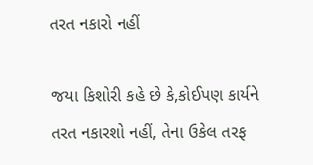તરત નકારો નહીં

જયા કિશોરી કહે છે કે,કોઈપણ કાર્યને તરત નકારશો નહીં, તેના ઉકેલ તરફ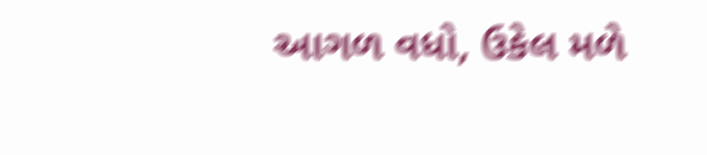આગળ વધો, ઉકેલ મળે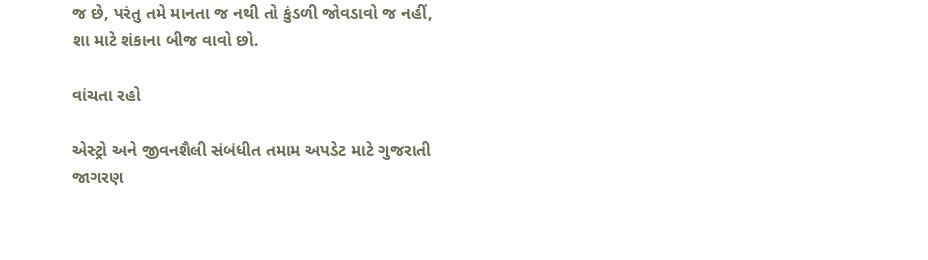જ છે, પરંતુ તમે માનતા જ નથી તો કુંડળી જોવડાવો જ નહીં, શા માટે શંકાના બીજ વાવો છો.

વાંચતા રહો

એસ્ટ્રો અને જીવનશૈલી સંબંધીત તમામ અપડેટ માટે ગુજરાતી જાગરણ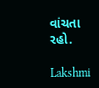વાંચતા રહો.

Lakshmi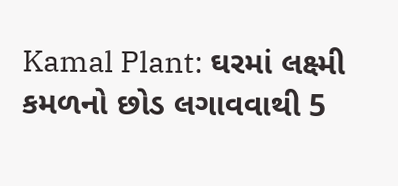Kamal Plant: ઘરમાં લક્ષ્મી કમળનો છોડ લગાવવાથી 5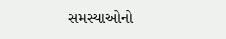સમસ્યાઓનો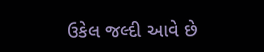ઉકેલ જલ્દી આવે છે